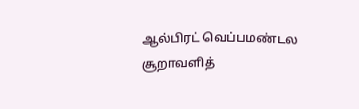ஆல்பிரட் வெப்பமண்டல சூறாவளித்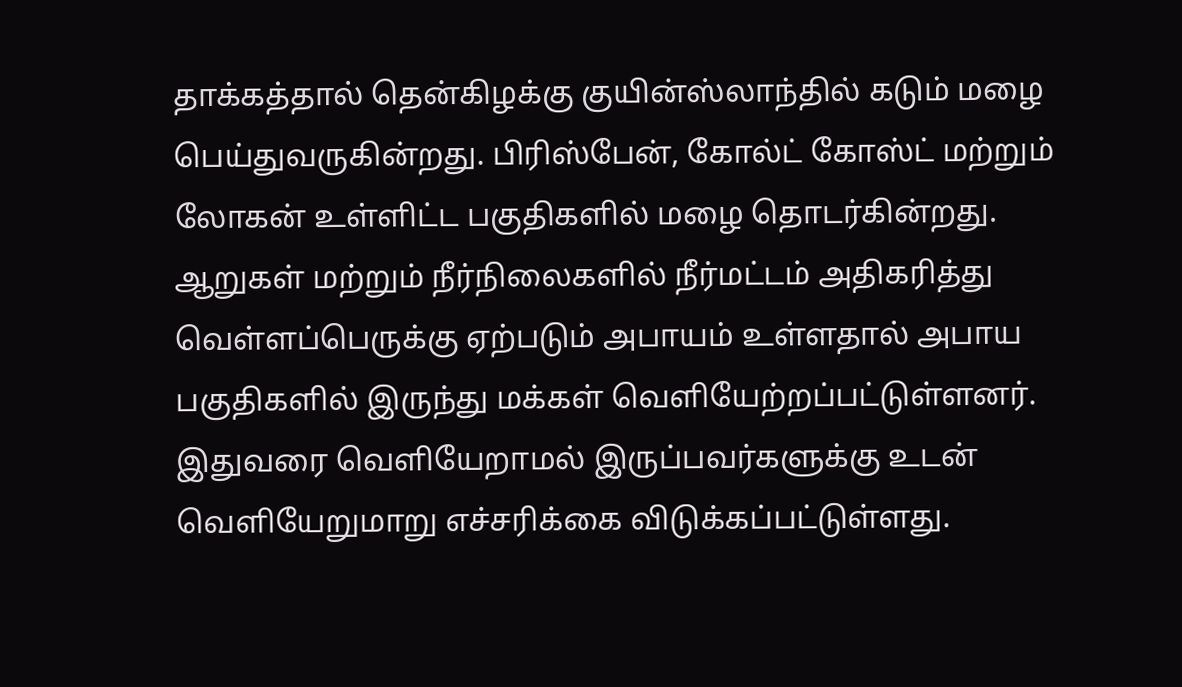தாக்கத்தால் தென்கிழக்கு குயின்ஸ்லாந்தில் கடும் மழை பெய்துவருகின்றது. பிரிஸ்பேன், கோல்ட் கோஸ்ட் மற்றும் லோகன் உள்ளிட்ட பகுதிகளில் மழை தொடர்கின்றது.
ஆறுகள் மற்றும் நீர்நிலைகளில் நீர்மட்டம் அதிகரித்து வெள்ளப்பெருக்கு ஏற்படும் அபாயம் உள்ளதால் அபாய பகுதிகளில் இருந்து மக்கள் வெளியேற்றப்பட்டுள்ளனர்.
இதுவரை வெளியேறாமல் இருப்பவர்களுக்கு உடன் வெளியேறுமாறு எச்சரிக்கை விடுக்கப்பட்டுள்ளது.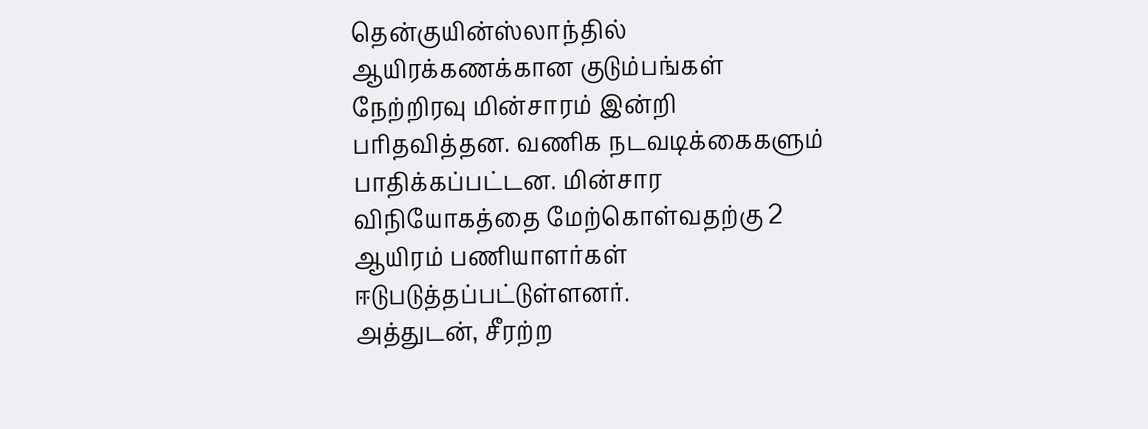தென்குயின்ஸ்லாந்தில் ஆயிரக்கணக்கான குடும்பங்கள் நேற்றிரவு மின்சாரம் இன்றி பரிதவித்தன. வணிக நடவடிக்கைகளும் பாதிக்கப்பட்டன. மின்சார விநியோகத்தை மேற்கொள்வதற்கு 2 ஆயிரம் பணியாளர்கள் ஈடுபடுத்தப்பட்டுள்ளனர்.
அத்துடன், சீரற்ற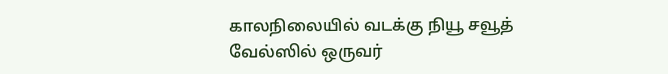காலநிலையில் வடக்கு நியூ சவூத் வேல்ஸில் ஒருவர்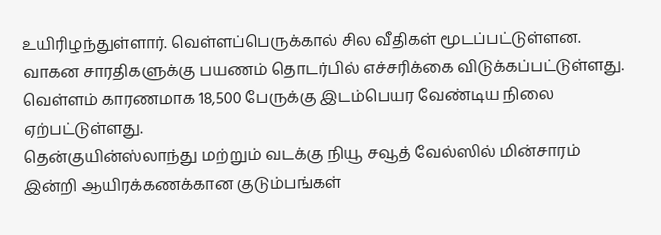உயிரிழந்துள்ளார். வெள்ளப்பெருக்கால் சில வீதிகள் மூடப்பட்டுள்ளன. வாகன சாரதிகளுக்கு பயணம் தொடர்பில் எச்சரிக்கை விடுக்கப்பட்டுள்ளது.
வெள்ளம் காரணமாக 18,500 பேருக்கு இடம்பெயர வேண்டிய நிலை ஏற்பட்டுள்ளது.
தென்குயின்ஸ்லாந்து மற்றும் வடக்கு நியூ சவூத் வேல்ஸில் மின்சாரம் இன்றி ஆயிரக்கணக்கான குடும்பங்கள்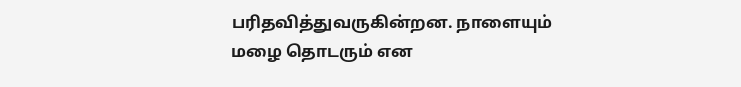பரிதவித்துவருகின்றன. நாளையும் மழை தொடரும் என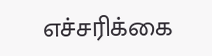எச்சரிக்கை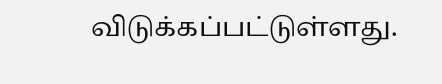விடுக்கப்பட்டுள்ளது.